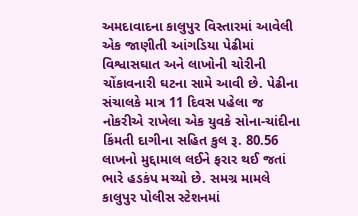અમદાવાદના કાલુપુર વિસ્તારમાં આવેલી એક જાણીતી આંગડિયા પેઢીમાં વિશ્વાસઘાત અને લાખોની ચોરીની ચોંકાવનારી ઘટના સામે આવી છે. પેઢીના સંચાલકે માત્ર 11 દિવસ પહેલા જ નોકરીએ રાખેલા એક યુવકે સોના-ચાંદીના કિંમતી દાગીના સહિત કુલ રૂ. 80.56 લાખનો મુદ્દામાલ લઈને ફરાર થઈ જતાં ભારે હડકંપ મચ્યો છે. સમગ્ર મામલે કાલુપુર પોલીસ સ્ટેશનમાં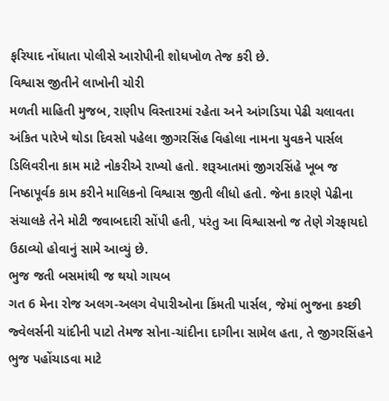ફરિયાદ નોંધાતા પોલીસે આરોપીની શોધખોળ તેજ કરી છે.
વિશ્વાસ જીતીને લાખોની ચોરી
મળતી માહિતી મુજબ, રાણીપ વિસ્તારમાં રહેતા અને આંગડિયા પેઢી ચલાવતા અંકિત પારેખે થોડા દિવસો પહેલા જીગરસિંહ વિહોલા નામના યુવકને પાર્સલ ડિલિવરીના કામ માટે નોકરીએ રાખ્યો હતો. શરૂઆતમાં જીગરસિંહે ખૂબ જ નિષ્ઠાપૂર્વક કામ કરીને માલિકનો વિશ્વાસ જીતી લીધો હતો. જેના કારણે પેઢીના સંચાલકે તેને મોટી જવાબદારી સોંપી હતી, પરંતુ આ વિશ્વાસનો જ તેણે ગેરફાયદો ઉઠાવ્યો હોવાનું સામે આવ્યું છે.
ભુજ જતી બસમાંથી જ થયો ગાયબ
ગત 6 મેના રોજ અલગ-અલગ વેપારીઓના કિંમતી પાર્સલ, જેમાં ભુજના કચ્છી જ્વેલર્સની ચાંદીની પાટો તેમજ સોના-ચાંદીના દાગીના સામેલ હતા, તે જીગરસિંહને ભુજ પહોંચાડવા માટે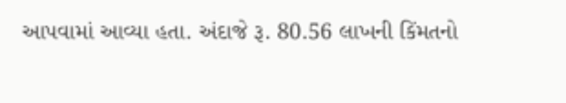આપવામાં આવ્યા હતા. અંદાજે રૂ. 80.56 લાખની કિંમતનો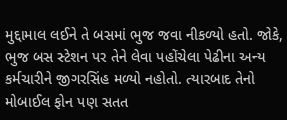મુદ્દામાલ લઈને તે બસમાં ભુજ જવા નીકળ્યો હતો. જોકે, ભુજ બસ સ્ટેશન પર તેને લેવા પહોંચેલા પેઢીના અન્ય કર્મચારીને જીગરસિંહ મળ્યો નહોતો. ત્યારબાદ તેનો મોબાઈલ ફોન પણ સતત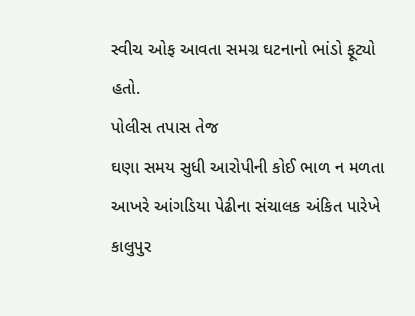સ્વીચ ઓફ આવતા સમગ્ર ઘટનાનો ભાંડો ફૂટ્યો હતો.
પોલીસ તપાસ તેજ
ઘણા સમય સુધી આરોપીની કોઈ ભાળ ન મળતા આખરે આંગડિયા પેઢીના સંચાલક અંકિત પારેખે કાલુપુર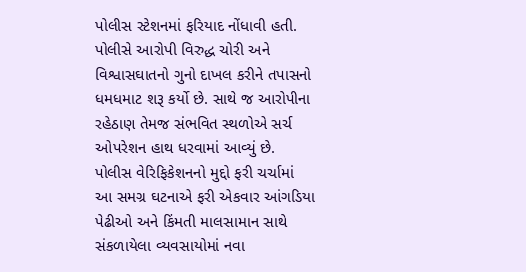પોલીસ સ્ટેશનમાં ફરિયાદ નોંધાવી હતી. પોલીસે આરોપી વિરુદ્ધ ચોરી અને વિશ્વાસઘાતનો ગુનો દાખલ કરીને તપાસનો ધમધમાટ શરૂ કર્યો છે. સાથે જ આરોપીના રહેઠાણ તેમજ સંભવિત સ્થળોએ સર્ચ ઓપરેશન હાથ ધરવામાં આવ્યું છે.
પોલીસ વેરિફિકેશનનો મુદ્દો ફરી ચર્ચામાં
આ સમગ્ર ઘટનાએ ફરી એકવાર આંગડિયા પેઢીઓ અને કિંમતી માલસામાન સાથે સંકળાયેલા વ્યવસાયોમાં નવા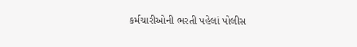કર્મચારીઓની ભરતી પહેલાં પોલીસ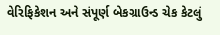વેરિફિકેશન અને સંપૂર્ણ બેકગ્રાઉન્ડ ચેક કેટલું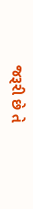જરૂરી છે તે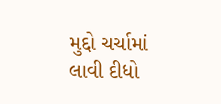મુદ્દો ચર્ચામાં લાવી દીધો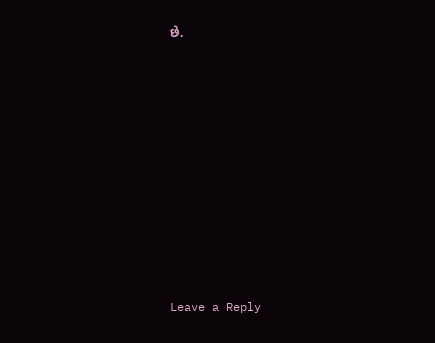છે.













Leave a Reply